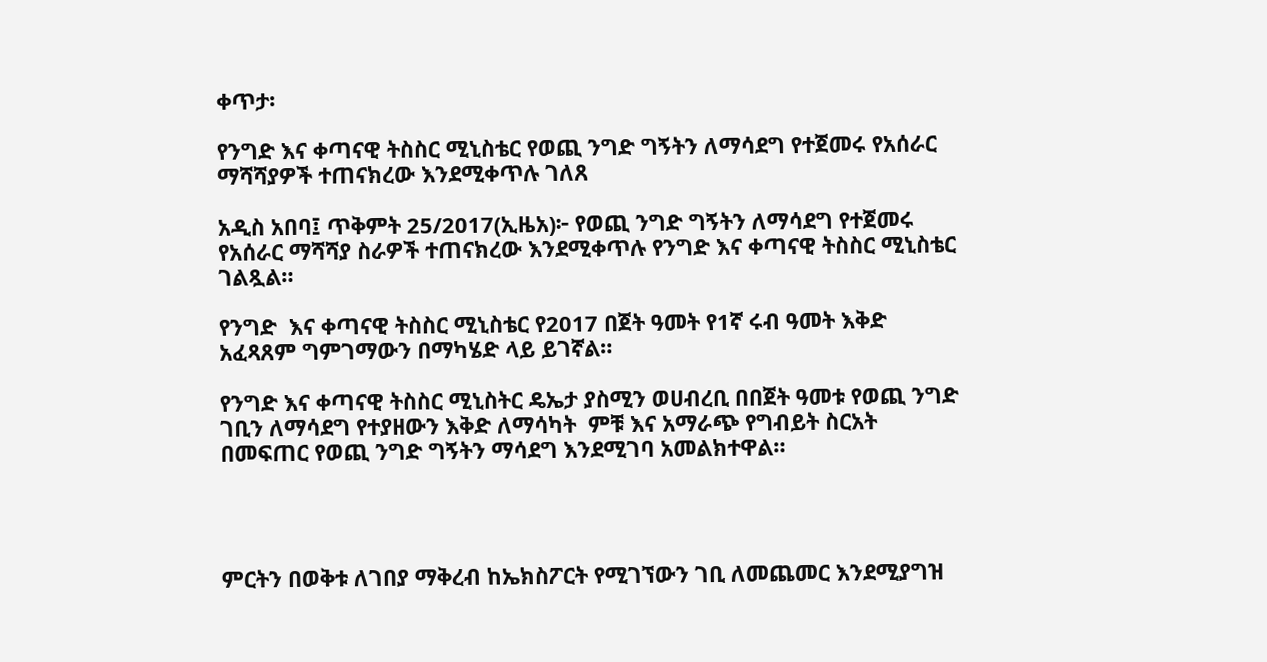ቀጥታ፡

የንግድ እና ቀጣናዊ ትስስር ሚኒስቴር የወጪ ንግድ ግኝትን ለማሳደግ የተጀመሩ የአሰራር ማሻሻያዎች ተጠናክረው እንደሚቀጥሉ ገለጸ

አዲስ አበባ፤ ጥቅምት 25/2017(ኢዜአ)፦ የወጪ ንግድ ግኝትን ለማሳደግ የተጀመሩ የአሰራር ማሻሻያ ስራዎች ተጠናክረው እንደሚቀጥሉ የንግድ እና ቀጣናዊ ትስስር ሚኒስቴር ገልጿል።

የንግድ  እና ቀጣናዊ ትስስር ሚኒስቴር የ2017 በጀት ዓመት የ1ኛ ሩብ ዓመት እቅድ አፈጻጸም ግምገማውን በማካሄድ ላይ ይገኛል።

የንግድ እና ቀጣናዊ ትስስር ሚኒስትር ዴኤታ ያስሚን ወሀብረቢ በበጀት ዓመቱ የወጪ ንግድ ገቢን ለማሳደግ የተያዘውን እቅድ ለማሳካት  ምቹ እና አማራጭ የግብይት ስርአት በመፍጠር የወጪ ንግድ ግኝትን ማሳደግ እንደሚገባ አመልክተዋል።




ምርትን በወቅቱ ለገበያ ማቅረብ ከኤክስፖርት የሚገኘውን ገቢ ለመጨመር እንደሚያግዝ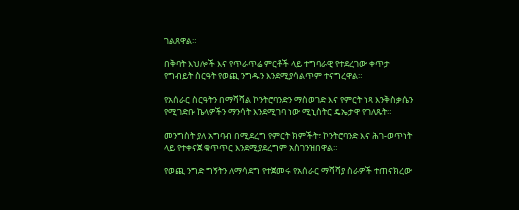ገልጸዋል።

በቅባት እህሎች እና የጥራጥሬ ምርቶች ላይ ተግባራዊ የተደረገው ቀጥታ የግብይት ስርዓት የወጪ ንግዱን እንደሚያሳልጥም ተናግረዋል።

የአሰራር ስርዓትን በማሻሻል ኮንትሮባንድን ማስወገድ እና የምርት ነጻ እንቅስቃሴን የሚገድቡ ኬላዎችን ማንሳት እንደሚገባ ነው ሚኒስትር ዴኤታዋ የገለጹት።

መንግስት ያለ አግባብ በሚደረግ የምርት ክምችት፣ ኮንትሮባንድ እና ሕገ-ወጥነት ላይ የተቀናጀ ቁጥጥር እንደሚያደረግም አስገንዝበዋል።

የወጪ ንግድ ግኝትን ለማሳደግ የተጀመሩ የአሰራር ማሻሻያ ስራዎች ተጠናክረው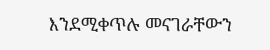እንደሚቀጥሉ መናገራቸውን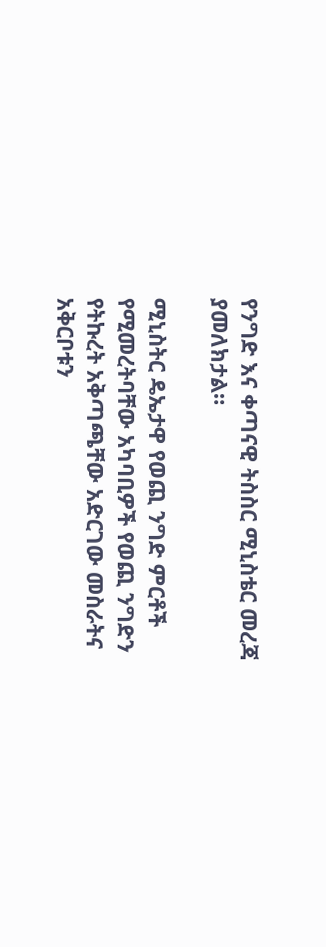የንግድ እና ቀጣናዊ ትስስር ሚኒስቴር መረጃ ያመለክታል።

ሚኒስትር ዴኤታዋ የወጪ ንግድ ምርቶች የሚመረትባቸው አካባቢዎች የወጪ ንግድን የትኩረት አቅጣጫቸው አድርገው መስራትና አቅርቦቱን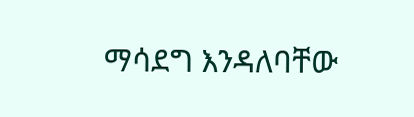ማሳደግ እንዳለባቸው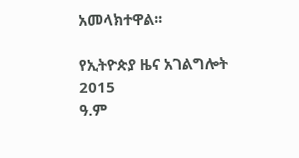አመላክተዋል፡፡

የኢትዮጵያ ዜና አገልግሎት
2015
ዓ.ም